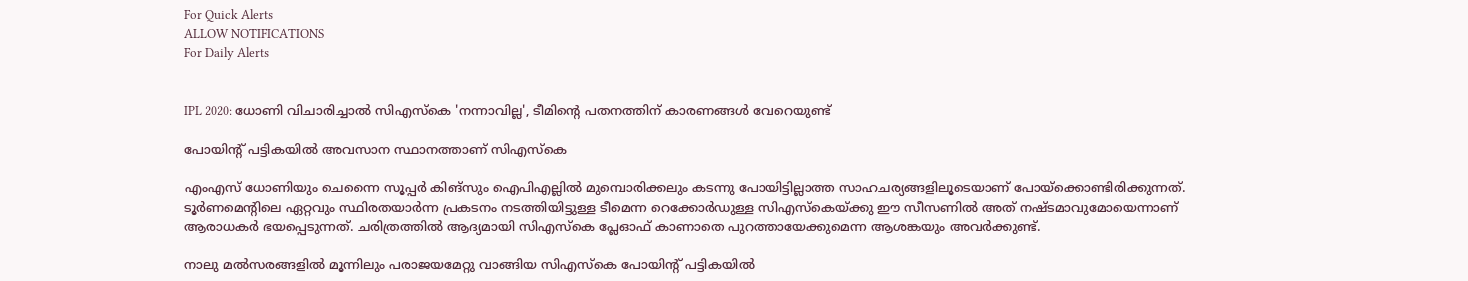For Quick Alerts
ALLOW NOTIFICATIONS
For Daily Alerts


IPL 2020: ധോണി വിചാരിച്ചാല്‍ സിഎസ്‌കെ 'നന്നാവില്ല', ടീമിന്റെ പതനത്തിന് കാരണങ്ങള്‍ വേറെയുണ്ട്

പോയിന്റ് പട്ടികയില്‍ അവസാന സ്ഥാനത്താണ് സിഎസ്‌കെ

എംഎസ് ധോണിയും ചെന്നൈ സൂപ്പര്‍ കിങ്‌സും ഐപിഎല്ലില്‍ മുമ്പൊരിക്കലും കടന്നു പോയിട്ടില്ലാത്ത സാഹചര്യങ്ങളിലൂടെയാണ് പോയ്‌ക്കൊണ്ടിരിക്കുന്നത്. ടൂര്‍ണമെന്റിലെ ഏറ്റവും സ്ഥിരതയാര്‍ന്ന പ്രകടനം നടത്തിയിട്ടുള്ള ടീമെന്ന റെക്കോര്‍ഡുള്ള സിഎസ്‌കെയ്ക്കു ഈ സീസണില്‍ അത് നഷ്ടമാവുമോയെന്നാണ് ആരാധകര്‍ ഭയപ്പെടുന്നത്. ചരിത്രത്തില്‍ ആദ്യമായി സിഎസ്‌കെ പ്ലേഓഫ് കാണാതെ പുറത്തായേക്കുമെന്ന ആശങ്കയും അവര്‍ക്കുണ്ട്.

നാലു മല്‍സരങ്ങളില്‍ മൂന്നിലും പരാജയമേറ്റു വാങ്ങിയ സിഎസ്‌കെ പോയിന്റ് പട്ടികയില്‍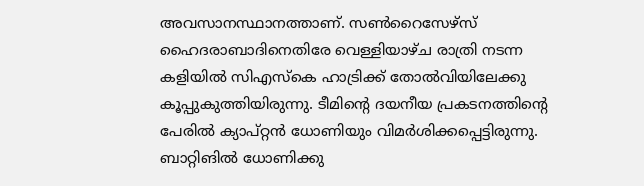അവസാനസ്ഥാനത്താണ്. സണ്‍റൈസേഴ്‌സ് ഹൈദരാബാദിനെതിരേ വെള്ളിയാഴ്ച രാത്രി നടന്ന കളിയില്‍ സിഎസ്‌കെ ഹാട്രിക്ക് തോല്‍വിയിലേക്കു കൂപ്പുകുത്തിയിരുന്നു. ടീമിന്റെ ദയനീയ പ്രകടനത്തിന്റെ പേരില്‍ ക്യാപ്റ്റന്‍ ധോണിയും വിമര്‍ശിക്കപ്പെട്ടിരുന്നു. ബാറ്റിങില്‍ ധോണിക്കു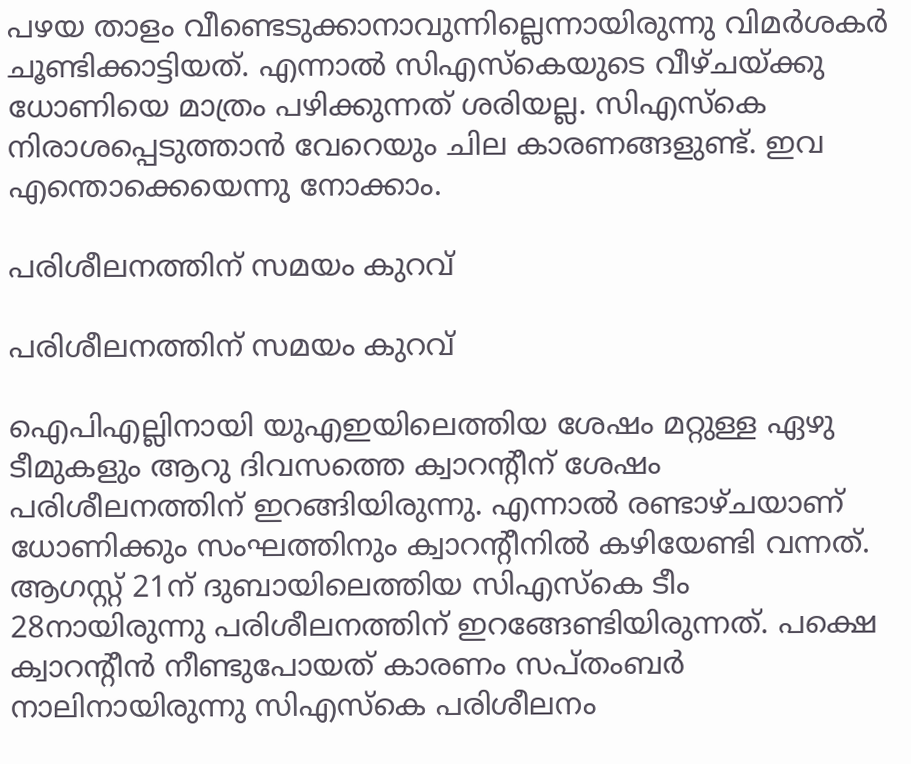പഴയ താളം വീണ്ടെടുക്കാനാവുന്നില്ലെന്നായിരുന്നു വിമര്‍ശകര്‍ ചൂണ്ടിക്കാട്ടിയത്. എന്നാല്‍ സിഎസ്‌കെയുടെ വീഴ്ചയ്ക്കു ധോണിയെ മാത്രം പഴിക്കുന്നത് ശരിയല്ല. സിഎസ്‌കെ നിരാശപ്പെടുത്താന്‍ വേറെയും ചില കാരണങ്ങളുണ്ട്. ഇവ എന്തൊക്കെയെന്നു നോക്കാം.

പരിശീലനത്തിന് സമയം കുറവ്

പരിശീലനത്തിന് സമയം കുറവ്

ഐപിഎല്ലിനായി യുഎഇയിലെത്തിയ ശേഷം മറ്റുള്ള ഏഴു ടീമുകളും ആറു ദിവസത്തെ ക്വാറന്റീന് ശേഷം പരിശീലനത്തിന് ഇറങ്ങിയിരുന്നു. എന്നാല്‍ രണ്ടാഴ്ചയാണ് ധോണിക്കും സംഘത്തിനും ക്വാറന്റീനില്‍ കഴിയേണ്ടി വന്നത്. ആഗസ്റ്റ് 21ന് ദുബായിലെത്തിയ സിഎസ്‌കെ ടീം 28നായിരുന്നു പരിശീലനത്തിന് ഇറങ്ങേണ്ടിയിരുന്നത്. പക്ഷെ ക്വാറന്റീന്‍ നീണ്ടുപോയത് കാരണം സപ്തംബര്‍ നാലിനായിരുന്നു സിഎസ്‌കെ പരിശീലനം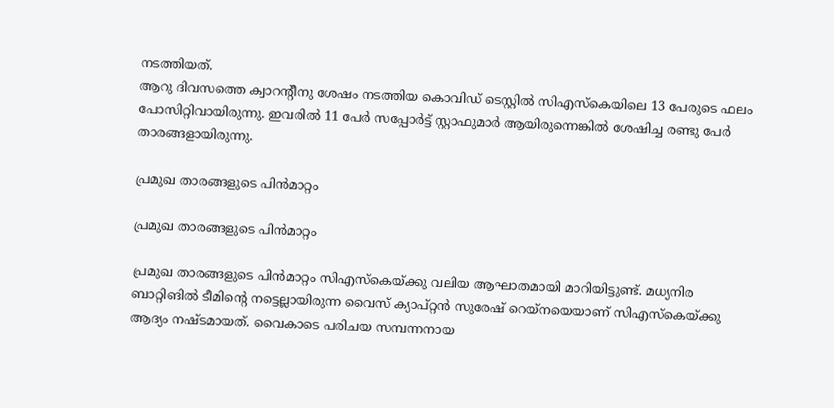നടത്തിയത്.
ആറു ദിവസത്തെ ക്വാറന്റീനു ശേഷം നടത്തിയ കൊവിഡ് ടെസ്റ്റില്‍ സിഎസ്‌കെയിലെ 13 പേരുടെ ഫലം പോസിറ്റിവായിരുന്നു. ഇവരില്‍ 11 പേര്‍ സപ്പോര്‍ട്ട് സ്റ്റാഫുമാര്‍ ആയിരുന്നെങ്കില്‍ ശേഷിച്ച രണ്ടു പേര്‍ താരങ്ങളായിരുന്നു.

പ്രമുഖ താരങ്ങളുടെ പിന്‍മാറ്റം

പ്രമുഖ താരങ്ങളുടെ പിന്‍മാറ്റം

പ്രമുഖ താരങ്ങളുടെ പിന്‍മാറ്റം സിഎസ്‌കെയ്ക്കു വലിയ ആഘാതമായി മാറിയിട്ടുണ്ട്. മധ്യനിര ബാറ്റിങില്‍ ടീമിന്റെ നട്ടെല്ലായിരുന്ന വൈസ് ക്യാപ്റ്റന്‍ സുരേഷ് റെയ്‌നയെയാണ് സിഎസ്‌കെയ്ക്കു ആദ്യം നഷ്ടമായത്. വൈകാടെ പരിചയ സമ്പന്നനായ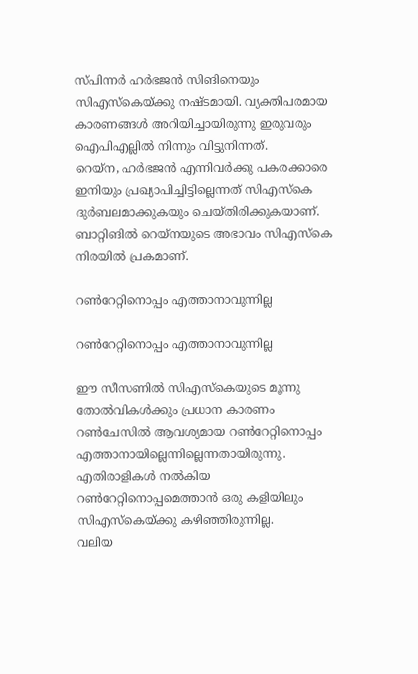സ്പിന്നര്‍ ഹര്‍ഭജന്‍ സിങിനെയും സിഎസ്‌കെയ്ക്കു നഷ്ടമായി. വ്യക്തിപരമായ കാരണങ്ങള്‍ അറിയിച്ചായിരുന്നു ഇരുവരും ഐപിഎല്ലില്‍ നിന്നും വിട്ടുനിന്നത്.
റെയ്‌ന, ഹര്‍ഭജന്‍ എന്നിവര്‍ക്കു പകരക്കാരെ ഇനിയും പ്രഖ്യാപിച്ചിട്ടില്ലെന്നത് സിഎസ്‌കെ ദുര്‍ബലമാക്കുകയും ചെയ്തിരിക്കുകയാണ്. ബാറ്റിങില്‍ റെയ്‌നയുടെ അഭാവം സിഎസ്‌കെ നിരയില്‍ പ്രകമാണ്.

റണ്‍റേറ്റിനൊപ്പം എത്താനാവുന്നില്ല

റണ്‍റേറ്റിനൊപ്പം എത്താനാവുന്നില്ല

ഈ സീസണില്‍ സിഎസ്‌കെയുടെ മൂന്നു തോല്‍വികള്‍ക്കും പ്രധാന കാരണം റണ്‍ചേസില്‍ ആവശ്യമായ റണ്‍റേറ്റിനൊപ്പം എത്താനായില്ലെന്നില്ലെന്നതായിരുന്നു. എതിരാളികള്‍ നല്‍കിയ റണ്‍റേറ്റിനൊപ്പമെത്താന്‍ ഒരു കളിയിലും സിഎസ്‌കെയ്ക്കു കഴിഞ്ഞിരുന്നില്ല.
വലിയ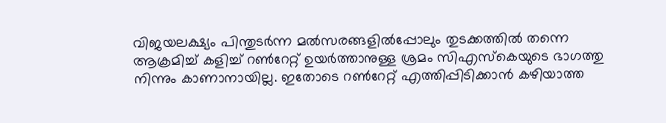വിജയലക്ഷ്യം പിന്തുടര്‍ന്ന മല്‍സരങ്ങളില്‍പ്പോലും തുടക്കത്തില്‍ തന്നെ ആക്രമിച്ച് കളിച്ച് റണ്‍റേറ്റ് ഉയര്‍ത്താനുള്ള ശ്രമം സിഎസ്‌കെയുടെ ഭാഗത്തു നിന്നും കാണാനായില്ല. ഇതോടെ റണ്‍റേറ്റ് എത്തിപ്പിടിക്കാന്‍ കഴിയാത്ത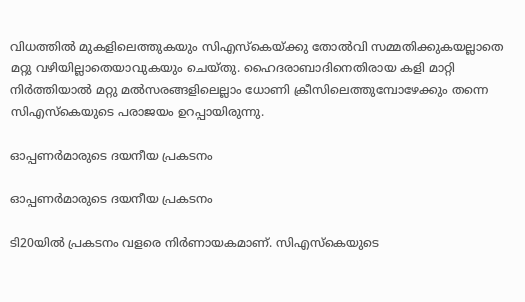വിധത്തില്‍ മുകളിലെത്തുകയും സിഎസ്‌കെയ്ക്കു തോല്‍വി സമ്മതിക്കുകയല്ലാതെ മറ്റു വഴിയില്ലാതെയാവുകയും ചെയ്തു. ഹൈദരാബാദിനെതിരായ കളി മാറ്റി നിര്‍ത്തിയാല്‍ മറ്റു മല്‍സരങ്ങളിലെല്ലാം ധോണി ക്രീസിലെത്തുമ്പോഴേക്കും തന്നെ സിഎസ്‌കെയുടെ പരാജയം ഉറപ്പായിരുന്നു.

ഓപ്പണര്‍മാരുടെ ദയനീയ പ്രകടനം

ഓപ്പണര്‍മാരുടെ ദയനീയ പ്രകടനം

ടി20യില്‍ പ്രകടനം വളരെ നിര്‍ണായകമാണ്. സിഎസ്‌കെയുടെ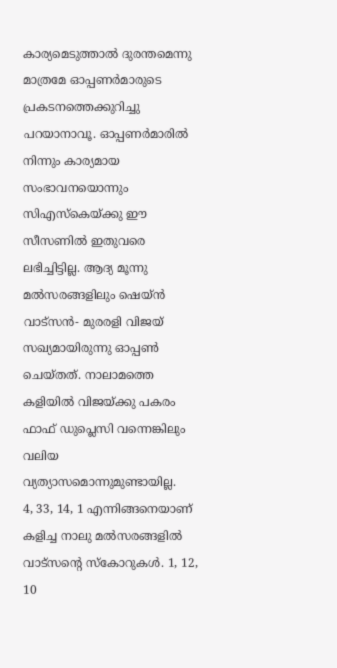കാര്യമെടുത്താല്‍ ദുരന്തമെന്നു മാത്രമേ ഓപ്പണര്‍മാരുടെ പ്രകടനത്തെക്കുറിച്ചു പറയാനാവൂ. ഓപ്പണര്‍മാരില്‍ നിന്നും കാര്യമായ സംഭാവനയൊന്നും സിഎസ്‌കെയ്ക്കു ഈ സീസണില്‍ ഇതുവരെ ലഭിച്ചിട്ടില്ല. ആദ്യ മൂന്നു മല്‍സരങ്ങളിലും ഷെയ്ന്‍ വാട്‌സന്‍- മുരരളി വിജയ് സഖ്യമായിരുന്നു ഓപ്പണ്‍ ചെയ്തത്. നാലാമത്തെ കളിയില്‍ വിജയ്ക്കു പകരം ഫാഫ് ഡുപ്ലെസി വന്നെങ്കിലും വലിയ വ്യത്യാസമൊന്നുമുണ്ടായില്ല.
4, 33, 14, 1 എന്നിങ്ങനെയാണ് കളിച്ച നാലു മല്‍സരങ്ങളില്‍ വാട്‌സന്റെ സ്‌കോറുകള്‍. 1, 12, 10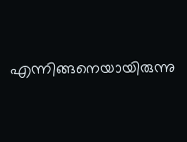എന്നിങ്ങനെയായിരുന്നു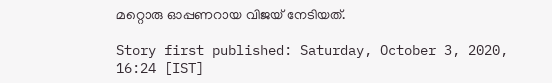മറ്റൊരു ഓപ്പണറായ വിജയ് നേടിയത്.

Story first published: Saturday, October 3, 2020, 16:24 [IST]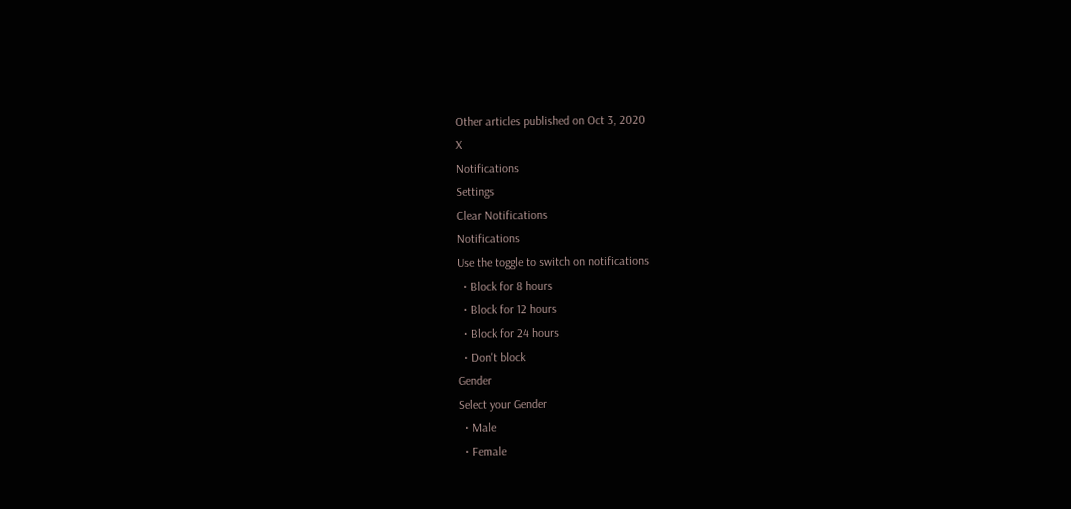Other articles published on Oct 3, 2020
X
Notifications
Settings
Clear Notifications
Notifications
Use the toggle to switch on notifications
  • Block for 8 hours
  • Block for 12 hours
  • Block for 24 hours
  • Don't block
Gender
Select your Gender
  • Male
  • Female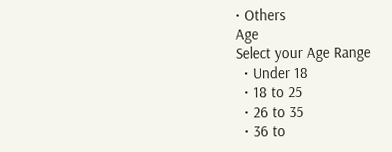• Others
Age
Select your Age Range
  • Under 18
  • 18 to 25
  • 26 to 35
  • 36 to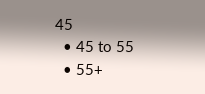45
  • 45 to 55
  • 55+